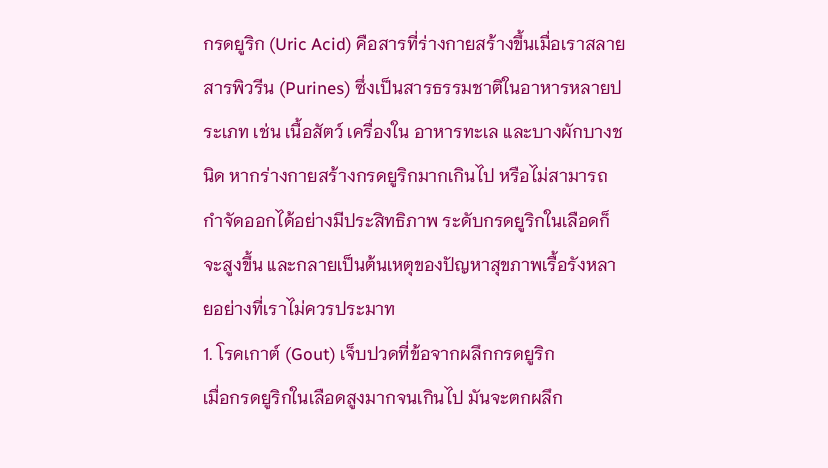กรดยูริก (Uric Acid) คือสารที่ร่างกายสร้างขึ้นเมื่อเราสลายสารพิวรีน (Purines) ซึ่งเป็นสารธรรมชาติในอาหารหลายประเภท เช่น เนื้อสัตว์ เครื่องใน อาหารทะเล และบางผักบางชนิด หากร่างกายสร้างกรดยูริกมากเกินไป หรือไม่สามารถกำจัดออกได้อย่างมีประสิทธิภาพ ระดับกรดยูริกในเลือดก็จะสูงขึ้น และกลายเป็นต้นเหตุของปัญหาสุขภาพเรื้อรังหลายอย่างที่เราไม่ควรประมาท
1. โรคเกาต์ (Gout) เจ็บปวดที่ข้อจากผลึกกรดยูริก
เมื่อกรดยูริกในเลือดสูงมากจนเกินไป มันจะตกผลึก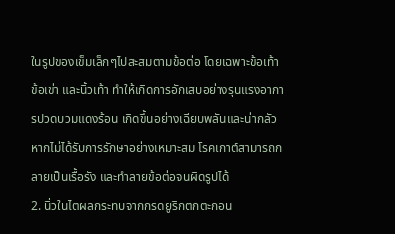ในรูปของเข็มเล็กๆไปสะสมตามข้อต่อ โดยเฉพาะข้อเท้า ข้อเข่า และนิ้วเท้า ทำให้เกิดการอักเสบอย่างรุนแรงอาการปวดบวมแดงร้อน เกิดขึ้นอย่างเฉียบพลันและน่ากลัว หากไม่ได้รับการรักษาอย่างเหมาะสม โรคเกาต์สามารถกลายเป็นเรื้อรัง และทำลายข้อต่อจนผิดรูปได้
2. นิ่วในไตผลกระทบจากกรดยูริกตกตะกอน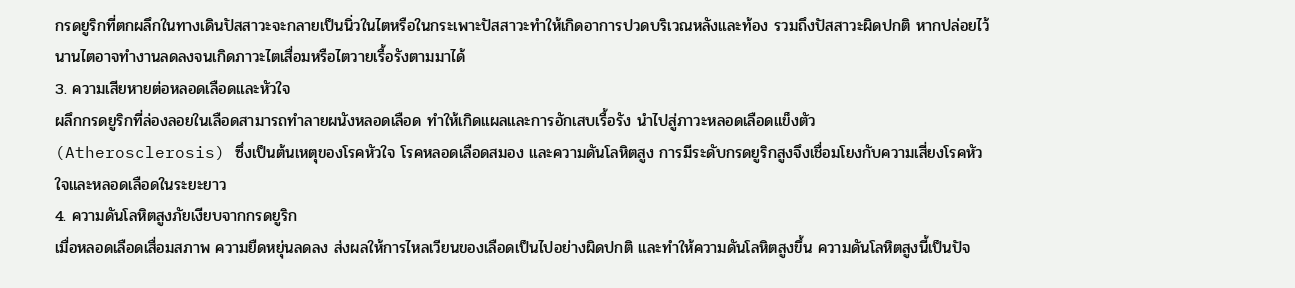กรดยูริกที่ตกผลึกในทางเดินปัสสาวะจะกลายเป็นนิ่วในไตหรือในกระเพาะปัสสาวะทำให้เกิดอาการปวดบริเวณหลังและท้อง รวมถึงปัสสาวะผิดปกติ หากปล่อยไว้นานไตอาจทำงานลดลงจนเกิดภาวะไตเสื่อมหรือไตวายเรื้อรังตามมาได้
3. ความเสียหายต่อหลอดเลือดและหัวใจ
ผลึกกรดยูริกที่ล่องลอยในเลือดสามารถทำลายผนังหลอดเลือด ทำให้เกิดแผลและการอักเสบเรื้อรัง นำไปสู่ภาวะหลอดเลือดแข็งตัว (Atherosclerosis) ซึ่งเป็นต้นเหตุของโรคหัวใจ โรคหลอดเลือดสมอง และความดันโลหิตสูง การมีระดับกรดยูริกสูงจึงเชื่อมโยงกับความเสี่ยงโรคหัวใจและหลอดเลือดในระยะยาว
4. ความดันโลหิตสูงภัยเงียบจากกรดยูริก
เมื่อหลอดเลือดเสื่อมสภาพ ความยืดหยุ่นลดลง ส่งผลให้การไหลเวียนของเลือดเป็นไปอย่างผิดปกติ และทำให้ความดันโลหิตสูงขึ้น ความดันโลหิตสูงนี้เป็นปัจ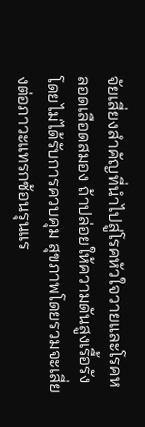จัยเสี่ยงสำคัญที่นำไปสู่โรคหัวใจวายและโรคหลอดเลือดสมอง ถ้าปล่อยให้ความดันสูงเรื้อรังโดยไม่ได้รับการควบคุม สุขภาพโดยรวมจะเสี่ยงต่อภาวะแทรกซ้อนรุนแร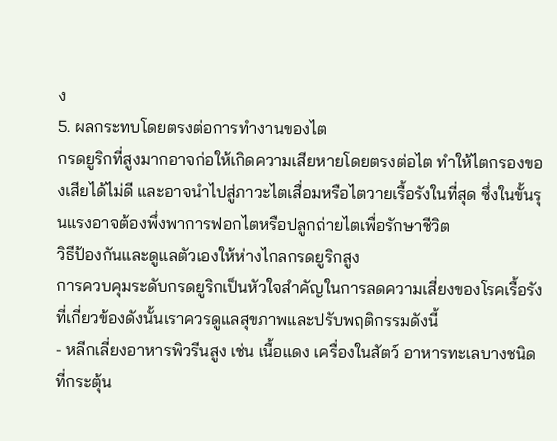ง
5. ผลกระทบโดยตรงต่อการทำงานของไต
กรดยูริกที่สูงมากอาจก่อให้เกิดความเสียหายโดยตรงต่อไต ทำให้ไตกรองของเสียได้ไม่ดี และอาจนำไปสู่ภาวะไตเสื่อมหรือไตวายเรื้อรังในที่สุด ซึ่งในขั้นรุนแรงอาจต้องพึ่งพาการฟอกไตหรือปลูกถ่ายไตเพื่อรักษาชีวิต
วิธีป้องกันและดูแลตัวเองให้ห่างไกลกรดยูริกสูง
การควบคุมระดับกรดยูริกเป็นหัวใจสำคัญในการลดความเสี่ยงของโรคเรื้อรังที่เกี่ยวข้องดังนั้นเราควรดูแลสุขภาพและปรับพฤติกรรมดังนี้
- หลีกเลี่ยงอาหารพิวรีนสูง เช่น เนื้อแดง เครื่องในสัตว์ อาหารทะเลบางชนิดที่กระตุ้น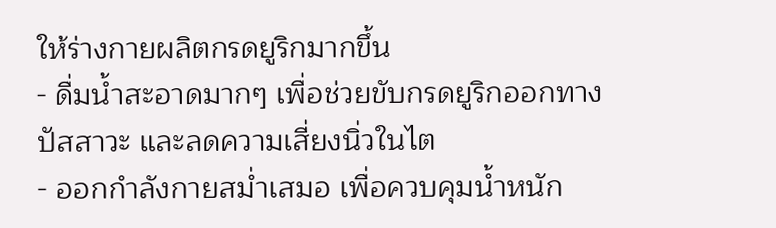ให้ร่างกายผลิตกรดยูริกมากขึ้น
- ดื่มน้ำสะอาดมากๆ เพื่อช่วยขับกรดยูริกออกทางปัสสาวะ และลดความเสี่ยงนิ่วในไต
- ออกกำลังกายสม่ำเสมอ เพื่อควบคุมน้ำหนัก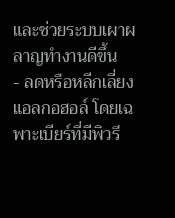และช่วยระบบเผาผลาญทำงานดีขึ้น
- ลดหรือหลีกเลี่ยงแอลกอฮอล์ โดยเฉพาะเบียร์ที่มีพิวรี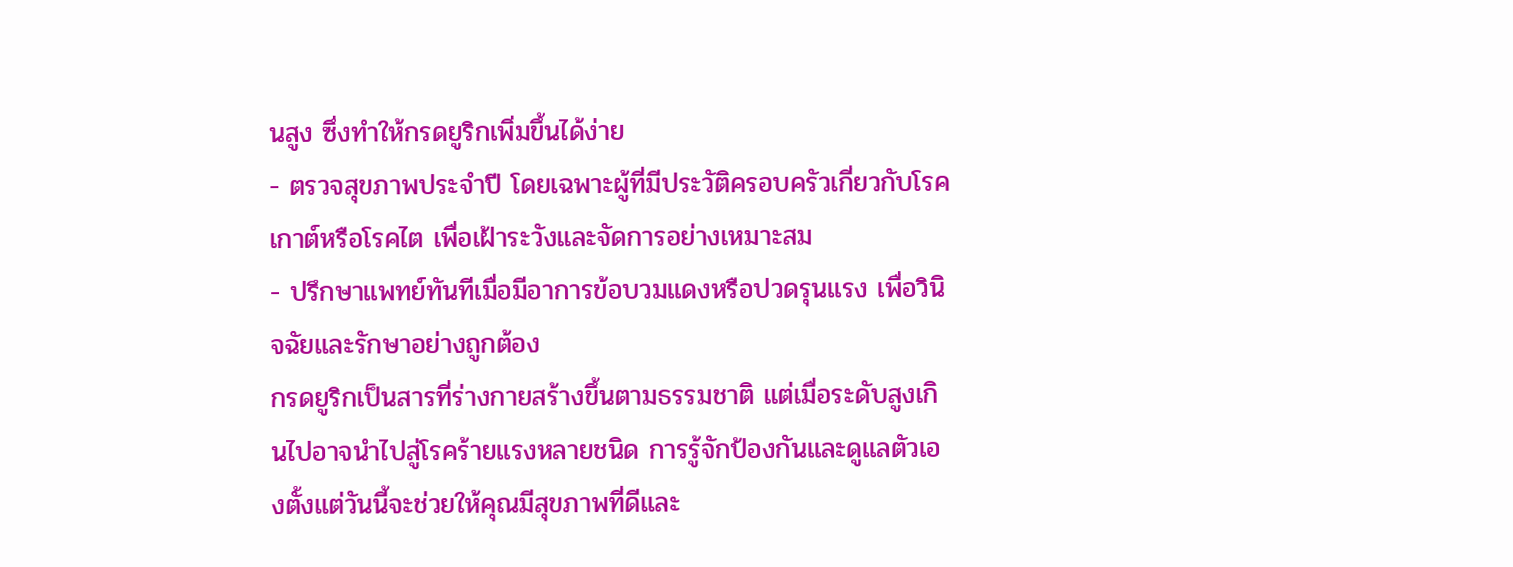นสูง ซึ่งทำให้กรดยูริกเพิ่มขึ้นได้ง่าย
- ตรวจสุขภาพประจำปี โดยเฉพาะผู้ที่มีประวัติครอบครัวเกี่ยวกับโรคเกาต์หรือโรคไต เพื่อเฝ้าระวังและจัดการอย่างเหมาะสม
- ปรึกษาแพทย์ทันทีเมื่อมีอาการข้อบวมแดงหรือปวดรุนแรง เพื่อวินิจฉัยและรักษาอย่างถูกต้อง
กรดยูริกเป็นสารที่ร่างกายสร้างขึ้นตามธรรมชาติ แต่เมื่อระดับสูงเกินไปอาจนำไปสู่โรคร้ายแรงหลายชนิด การรู้จักป้องกันและดูแลตัวเองตั้งแต่วันนี้จะช่วยให้คุณมีสุขภาพที่ดีและ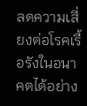ลดความเสี่ยงต่อโรคเรื้อรังในอนาคตได้อย่าง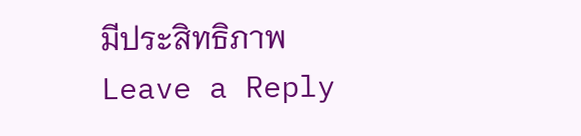มีประสิทธิภาพ
Leave a Reply